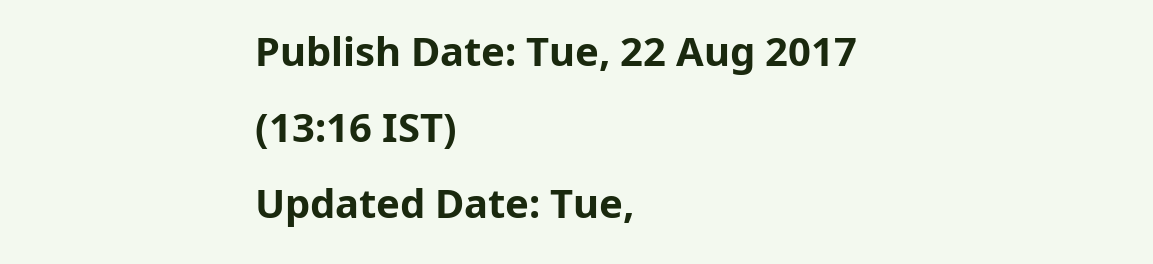Publish Date: Tue, 22 Aug 2017 (13:16 IST)
Updated Date: Tue,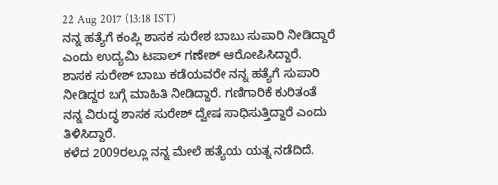22 Aug 2017 (13:18 IST)
ನನ್ನ ಹತ್ಯೆಗೆ ಕಂಪ್ಲಿ ಶಾಸಕ ಸುರೇಶ ಬಾಬು ಸುಪಾರಿ ನೀಡಿದ್ದಾರೆ ಎಂದು ಉದ್ಯಮಿ ಟಪಾಲ್ ಗಣೇಶ್ ಆರೋಪಿಸಿದ್ದಾರೆ.
ಶಾಸಕ ಸುರೇಶ್ ಬಾಬು ಕಡೆಯವರೇ ನನ್ನ ಹತ್ಯೆಗೆ ಸುಪಾರಿ ನೀಡಿದ್ದರ ಬಗ್ಗೆ ಮಾಹಿತಿ ನೀಡಿದ್ದಾರೆ. ಗಣಿಗಾರಿಕೆ ಕುರಿತಂತೆ ನನ್ನ ವಿರುದ್ಧ ಶಾಸಕ ಸುರೇಶ್ ದ್ವೇಷ ಸಾಧಿಸುತ್ತಿದ್ದಾರೆ ಎಂದು ತಿಳಿಸಿದ್ದಾರೆ.
ಕಳೆದ 2009ರಲ್ಲೂ ನನ್ನ ಮೇಲೆ ಹತ್ಯೆಯ ಯತ್ನ ನಡೆದಿದೆ.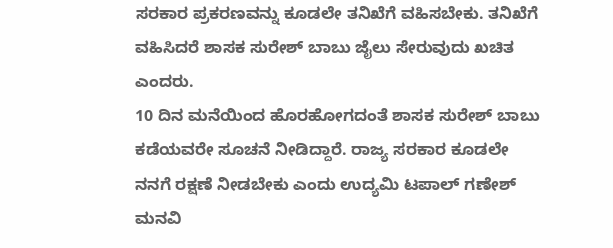ಸರಕಾರ ಪ್ರಕರಣವನ್ನು ಕೂಡಲೇ ತನಿಖೆಗೆ ವಹಿಸಬೇಕು. ತನಿಖೆಗೆ ವಹಿಸಿದರೆ ಶಾಸಕ ಸುರೇಶ್ ಬಾಬು ಜೈಲು ಸೇರುವುದು ಖಚಿತ ಎಂದರು.
10 ದಿನ ಮನೆಯಿಂದ ಹೊರಹೋಗದಂತೆ ಶಾಸಕ ಸುರೇಶ್ ಬಾಬು ಕಡೆಯವರೇ ಸೂಚನೆ ನೀಡಿದ್ದಾರೆ. ರಾಜ್ಯ ಸರಕಾರ ಕೂಡಲೇ ನನಗೆ ರಕ್ಷಣೆ ನೀಡಬೇಕು ಎಂದು ಉದ್ಯಮಿ ಟಪಾಲ್ ಗಣೇಶ್ ಮನವಿ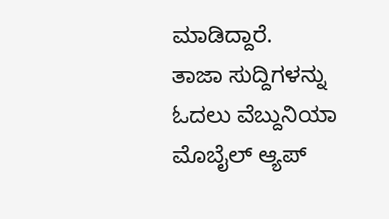ಮಾಡಿದ್ದಾರೆ.
ತಾಜಾ ಸುದ್ದಿಗಳನ್ನು ಓದಲು ವೆಬ್ದುನಿಯಾ
ಮೊಬೈಲ್ ಆ್ಯಪ್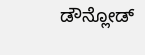ಡೌನ್ಲೋಡ್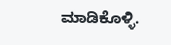ಮಾಡಿಕೊಳ್ಳಿ.